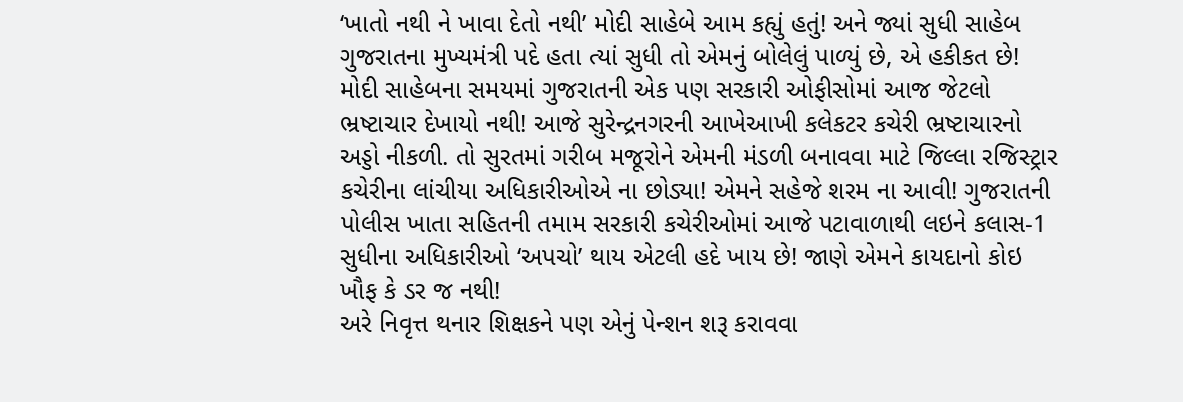‘ખાતો નથી ને ખાવા દેતો નથી’ મોદી સાહેબે આમ કહ્યું હતું! અને જ્યાં સુધી સાહેબ ગુજરાતના મુખ્યમંત્રી પદે હતા ત્યાં સુધી તો એમનું બોલેલું પાળ્યું છે, એ હકીકત છે! મોદી સાહેબના સમયમાં ગુજરાતની એક પણ સરકારી ઓફીસોમાં આજ જેટલો ભ્રષ્ટાચાર દેખાયો નથી! આજે સુરેન્દ્રનગરની આખેઆખી કલેકટર કચેરી ભ્રષ્ટાચારનો અડ્ડો નીકળી. તો સુરતમાં ગરીબ મજૂરોને એમની મંડળી બનાવવા માટે જિલ્લા રજિસ્ટ્રાર કચેરીના લાંચીયા અધિકારીઓએ ના છોડ્યા! એમને સહેજે શરમ ના આવી! ગુજરાતની પોલીસ ખાતા સહિતની તમામ સરકારી કચેરીઓમાં આજે પટાવાળાથી લઇને કલાસ-1 સુધીના અધિકારીઓ ‘અપચો’ થાય એટલી હદે ખાય છે! જાણે એમને કાયદાનો કોઇ ખૌફ કે ડર જ નથી!
અરે નિવૃત્ત થનાર શિક્ષકને પણ એનું પેન્શન શરૂ કરાવવા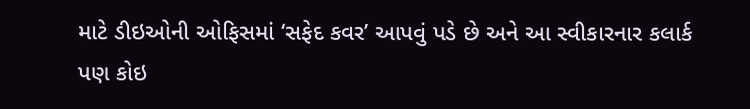માટે ડીઇઓની ઓફિસમાં ‘સફેદ કવર’ આપવું પડે છે અને આ સ્વીકારનાર કલાર્ક પણ કોઇ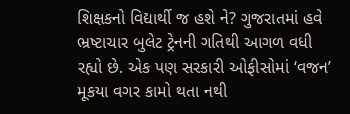શિક્ષકનો વિદ્યાર્થી જ હશે ને? ગુજરાતમાં હવે ભ્રષ્ટાચાર બુલેટ ટ્રેનની ગતિથી આગળ વધી રહ્યો છે. એક પણ સરકારી ઓફીસોમાં ‘વજન’ મૂકયા વગર કામો થતા નથી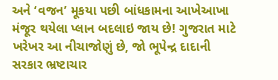અને ‘વજન’ મૂકયા પછી બાંધકામના આખેઆખા મંજૂર થયેલા પ્લાન બદલાઇ જાય છે! ગુજરાત માટે ખરેખર આ નીચાજોણું છે, જો ભૂપેન્દ્ર દાદાની સરકાર ભ્રષ્ટાચાર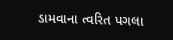ડામવાના ત્વરિત પગલા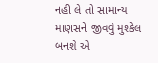નહી લે તો સામાન્ય માણસને જીવવું મુશ્કેલ બનશે એ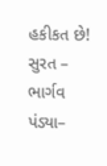હકીકત છે!
સુરત – ભાર્ગવ પંડ્યા–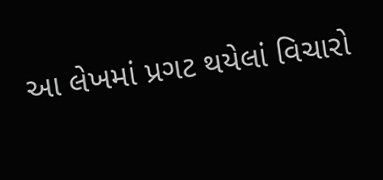આ લેખમાં પ્રગટ થયેલાં વિચારો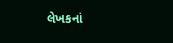લેખકનાં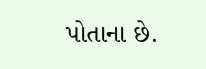પોતાના છે.